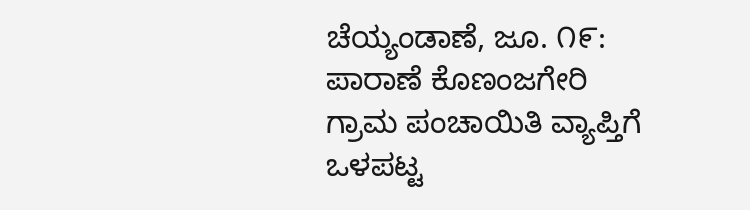ಚೆಯ್ಯಂಡಾಣೆ, ಜೂ. ೧೯: ಪಾರಾಣೆ ಕೊಣಂಜಗೇರಿ ಗ್ರಾಮ ಪಂಚಾಯಿತಿ ವ್ಯಾಪ್ತಿಗೆ ಒಳಪಟ್ಟ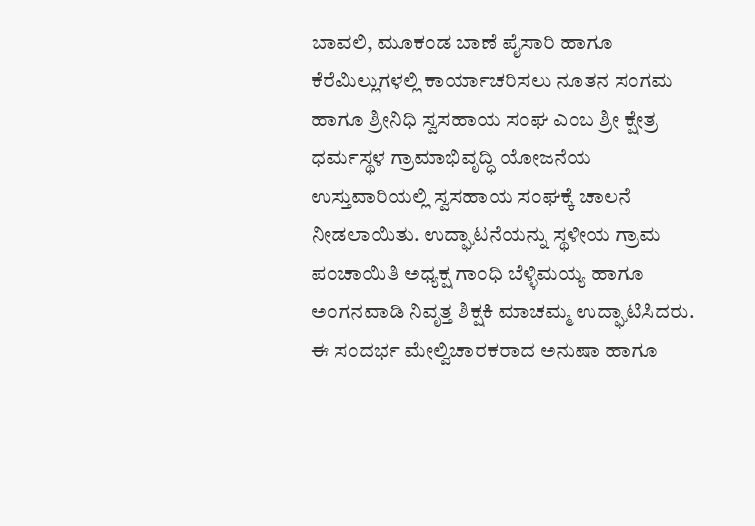ಬಾವಲಿ, ಮೂಕಂಡ ಬಾಣೆ ಪೈಸಾರಿ ಹಾಗೂ ಕೆರೆಮಿಲ್ಲುಗಳಲ್ಲಿ ಕಾರ್ಯಾಚರಿಸಲು ನೂತನ ಸಂಗಮ ಹಾಗೂ ಶ್ರೀನಿಧಿ ಸ್ವಸಹಾಯ ಸಂಘ ಎಂಬ ಶ್ರೀ ಕ್ಷೇತ್ರ ಧರ್ಮಸ್ಥಳ ಗ್ರಾಮಾಭಿವೃದ್ಧಿ ಯೋಜನೆಯ ಉಸ್ತುವಾರಿಯಲ್ಲಿ ಸ್ವಸಹಾಯ ಸಂಘಕ್ಕೆ ಚಾಲನೆ ನೀಡಲಾಯಿತು. ಉದ್ಘಾಟನೆಯನ್ನು ಸ್ಥಳೀಯ ಗ್ರಾಮ ಪಂಚಾಯಿತಿ ಅಧ್ಯಕ್ಷ ಗಾಂಧಿ ಬೆಳ್ಳಿಮಯ್ಯ ಹಾಗೂ ಅಂಗನವಾಡಿ ನಿವೃತ್ತ ಶಿಕ್ಷಕಿ ಮಾಚಮ್ಮ ಉದ್ಘಾಟಿಸಿದರು.
ಈ ಸಂದರ್ಭ ಮೇಲ್ವಿಚಾರಕರಾದ ಅನುಷಾ ಹಾಗೂ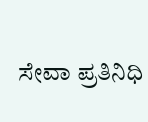ಸೇವಾ ಪ್ರತಿನಿಧಿ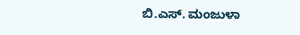ಬಿ.ಎಸ್. ಮಂಜುಳಾ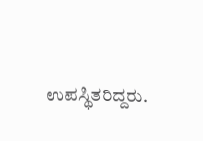ಉಪಸ್ಥಿತರಿದ್ದರು.